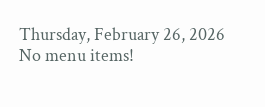Thursday, February 26, 2026
No menu items!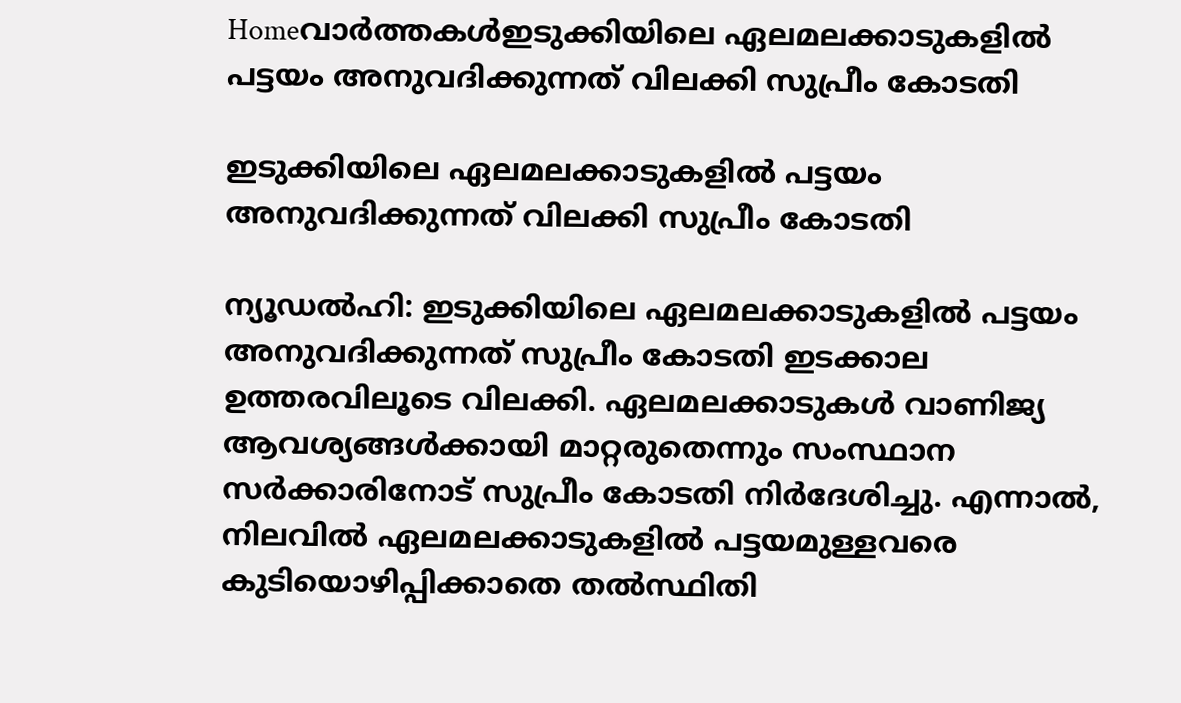Homeവാർത്തകൾഇടുക്കിയിലെ ഏലമലക്കാടുകളില്‍ പട്ടയം അനുവദിക്കുന്നത് വിലക്കി സുപ്രീം കോടതി

ഇടുക്കിയിലെ ഏലമലക്കാടുകളില്‍ പട്ടയം അനുവദിക്കുന്നത് വിലക്കി സുപ്രീം കോടതി

ന്യൂഡല്‍ഹി: ഇടുക്കിയിലെ ഏലമലക്കാടുകളില്‍ പട്ടയം അനുവദിക്കുന്നത് സുപ്രീം കോടതി ഇടക്കാല ഉത്തരവിലൂടെ വിലക്കി. ഏലമലക്കാടുകള്‍ വാണിജ്യ ആവശ്യങ്ങള്‍ക്കായി മാറ്റരുതെന്നും സംസ്ഥാന സർക്കാരിനോട് സുപ്രീം കോടതി നിർദേശിച്ചു. എന്നാല്‍, നിലവില്‍ ഏലമലക്കാടുകളില്‍ പട്ടയമുള്ളവരെ കുടിയൊഴിപ്പിക്കാതെ തല്‍സ്ഥിതി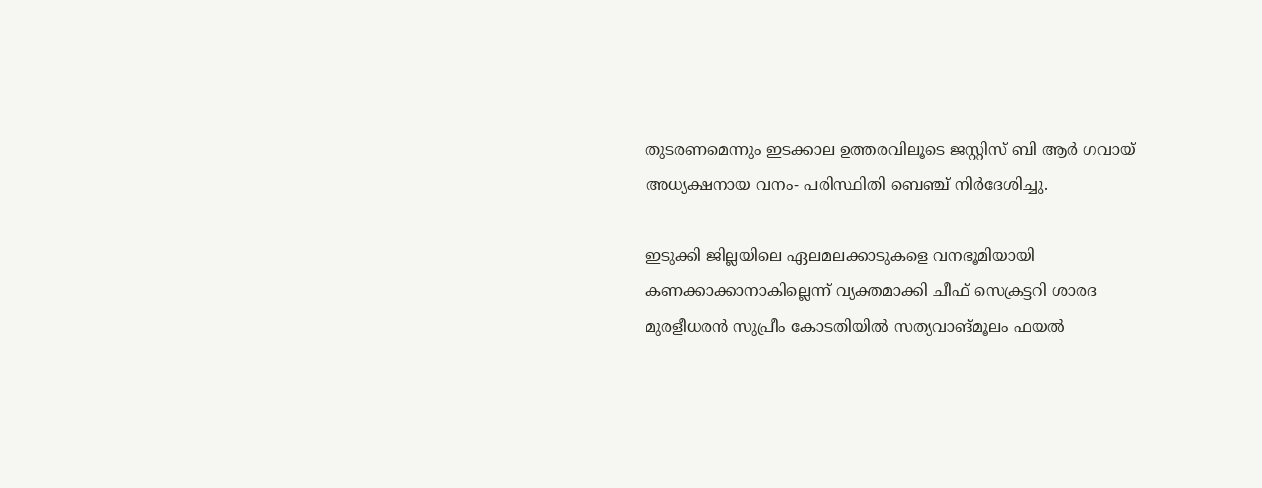തുടരണമെന്നും ഇടക്കാല ഉത്തരവിലൂടെ ജസ്റ്റിസ് ബി ആർ ഗവായ് അധ്യക്ഷനായ വനം- പരിസ്ഥിതി ബെഞ്ച് നിർദേശിച്ചു.

ഇടുക്കി ജില്ലയിലെ ഏലമലക്കാടുകളെ വനഭൂമിയായി കണക്കാക്കാനാകില്ലെന്ന് വ്യക്തമാക്കി ചീഫ് സെക്രട്ടറി ശാരദ മുരളീധരൻ സുപ്രീം കോടതിയില്‍ സത്യവാങ്മൂലം ഫയല്‍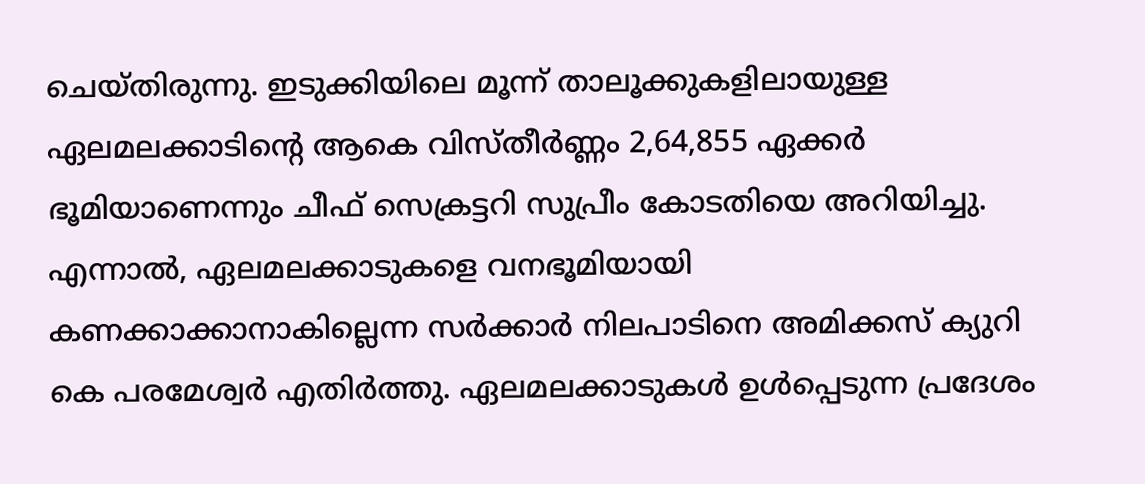ചെയ്തിരുന്നു. ഇടുക്കിയിലെ മൂന്ന് താലൂക്കുകളിലായുള്ള ഏലമലക്കാടിന്റെ ആകെ വിസ്തീർണ്ണം 2,64,855 ഏക്കർ ഭൂമിയാണെന്നും ചീഫ് സെക്രട്ടറി സുപ്രീം കോടതിയെ അറിയിച്ചു. എന്നാല്‍, ഏലമലക്കാടുകളെ വനഭൂമിയായി കണക്കാക്കാനാകില്ലെന്ന സർക്കാർ നിലപാടിനെ അമിക്കസ് ക്യുറി കെ പരമേശ്വർ എതിർത്തു. ഏലമലക്കാടുകള്‍ ഉള്‍പ്പെടുന്ന പ്രദേശം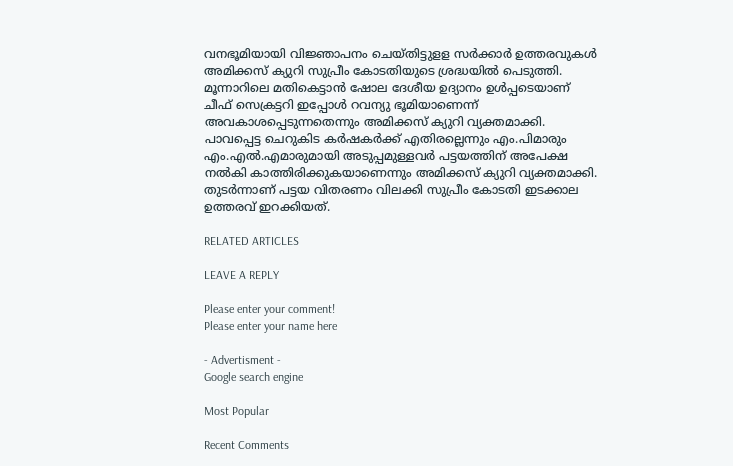വനഭൂമിയായി വിജ്ഞാപനം ചെയ്തിട്ടുളള സർക്കാർ ഉത്തരവുകള്‍ അമിക്കസ് ക്യുറി സുപ്രീം കോടതിയുടെ ശ്രദ്ധയില്‍ പെടുത്തി. മൂന്നാറിലെ മതികെട്ടാൻ ഷോല ദേശീയ ഉദ്യാനം ഉള്‍പ്പടെയാണ് ചീഫ് സെക്രട്ടറി ഇപ്പോള്‍ റവന്യു ഭൂമിയാണെന്ന് അവകാശപ്പെടുന്നതെന്നും അമിക്കസ് ക്യുറി വ്യക്തമാക്കി. പാവപ്പെട്ട ചെറുകിട കർഷകർക്ക് എതിരല്ലെന്നും എം.പിമാരും എം.എല്‍.എമാരുമായി അടുപ്പമുള്ളവർ പട്ടയത്തിന് അപേക്ഷ നല്‍കി കാത്തിരിക്കുകയാണെന്നും അമിക്കസ് ക്യുറി വ്യക്തമാക്കി. തുടർന്നാണ് പട്ടയ വിതരണം വിലക്കി സുപ്രീം കോടതി ഇടക്കാല ഉത്തരവ് ഇറക്കിയത്.

RELATED ARTICLES

LEAVE A REPLY

Please enter your comment!
Please enter your name here

- Advertisment -
Google search engine

Most Popular

Recent Comments